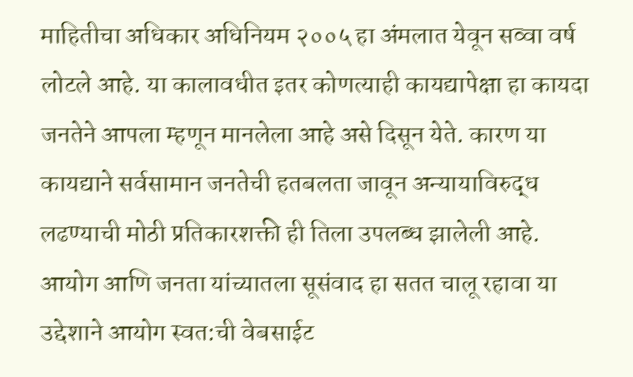माहितीचा अधिकार अधिनियम २००५ हा अंमलात येवून सव्वा वर्ष लोटले आहे. या कालावधीत इतर कोणत्याही कायद्यापेक्षा हा कायदा जनतेने आपला म्हणून मानलेला आहे असे दिसून येते. कारण या कायद्याने सर्वसामान जनतेची हतबलता जावून अन्यायाविरुद्ध लढण्याची मोठी प्रतिकारशक्ती ही तिला उपलब्ध झालेली आहे. आयोग आणि जनता यांच्यातला सूसंवाद हा सतत चालू रहावा या उद्देशाने आयोग स्वत:ची वेबसाईट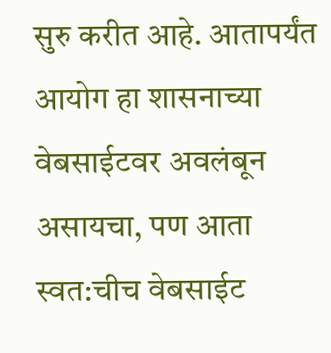सुरु करीत आहे. आतापर्यंत आयोग हा शासनाच्या वेबसाईटवर अवलंबून असायचा, पण आता स्वत:चीच वेबसाईट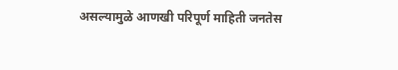असल्यामुळे आणखी परिपूर्ण माहिती जनतेस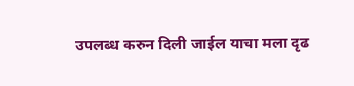उपलब्ध करुन दिली जाईल याचा मला दृढ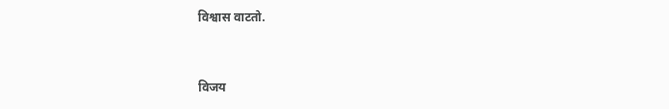विश्वास वाटतो.


विजय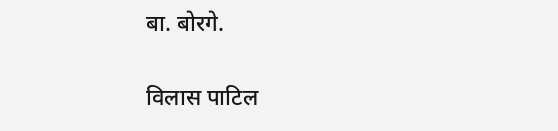बा. बोरगे.

विलास पाटिल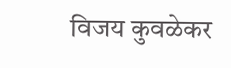विजय कुवळेकर